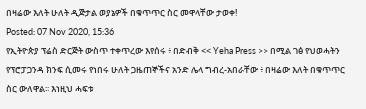በዛሬው እለት ሁለት ዲጅታል ወያኔዎች በቁጥጥር ስር መዋላቸው ታወቀ!
Posted: 07 Nov 2020, 15:36
የኢትዮጵያ ፕሬስ ድርጅት ውስጥ ተቀጥረው እየሰሩ ፥ በድብቅ << Yeha Press >> በሚል ገፅ የህወሓትን የፕሮፓጋንዳ ክንፍ ሲመሩ የነበሩ ሁለት ጋዜጠኞችና አንድ ሌላ ግብረ-አበራቸው ፥ በዛሬው እለት በቁጥጥር ስር ውለዋል፡፡ እነዚህ ሓፍቱ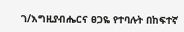ገ/እግዚያብሔርና ፀጋዬ የተባሉት በከፍተኛ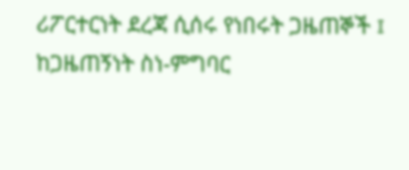ሪፖርተርነት ደረጃ ሲሰሩ የነበሩት ጋዜጠኞች ፤ ከጋዜጠኝነት ስነ-ምግባር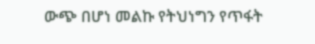ውጭ በሆነ መልኩ የትህነግን የጥፋት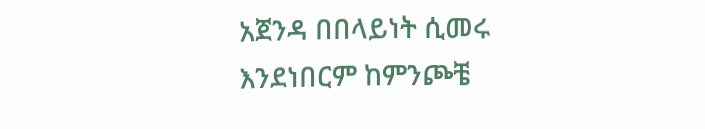አጀንዳ በበላይነት ሲመሩ እንደነበርም ከምንጮቼ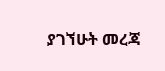ያገኘሁት መረጃ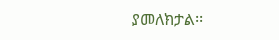ያመለክታል፡፡